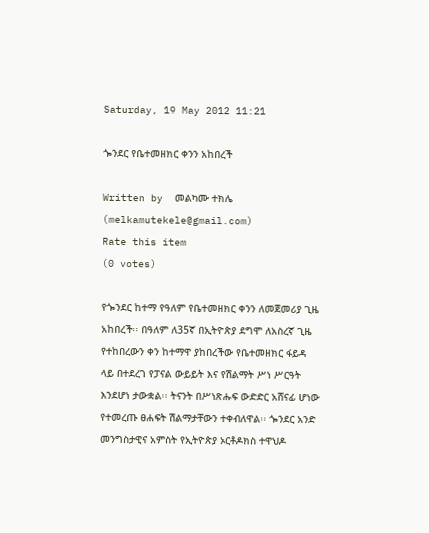Saturday, 19 May 2012 11:21

ጐንደር የቤተመዘክር ቀንን አከበረች

Written by  መልካሙ ተክሌ (melkamutekele@gmail.com)
Rate this item
(0 votes)

የጐንደር ከተማ የዓለም የቤተመዘክር ቀንን ለመጀመሪያ ጊዜ አከበረች፡፡ በዓለም ለ35ኛ በኢትዮጵያ ደግሞ ለአስረኛ ጊዜ የተከበረውን ቀን ከተማዋ ያከበረችው የቤተመዘክር ፋይዳ ላይ በተደረገ የፓናል ውይይት እና የሽልማት ሥነ ሥርዓት እንደሆነ ታውቋል፡፡ ትናንት በሥነጽሑፍ ውድድር አሸናፊ ሆነው የተመረጡ ፀሐፍት ሽልማታቸውን ተቀብለዋል፡፡ ጐንደር አንድ መንግስታዊና አምስት የኢትዮጵያ ኦርቶዶክስ ተዋህዶ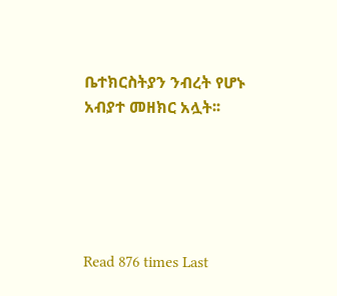ቤተክርስትያን ንብረት የሆኑ አብያተ መዘክር አሏት፡፡





Read 876 times Last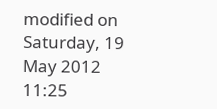modified on Saturday, 19 May 2012 11:25